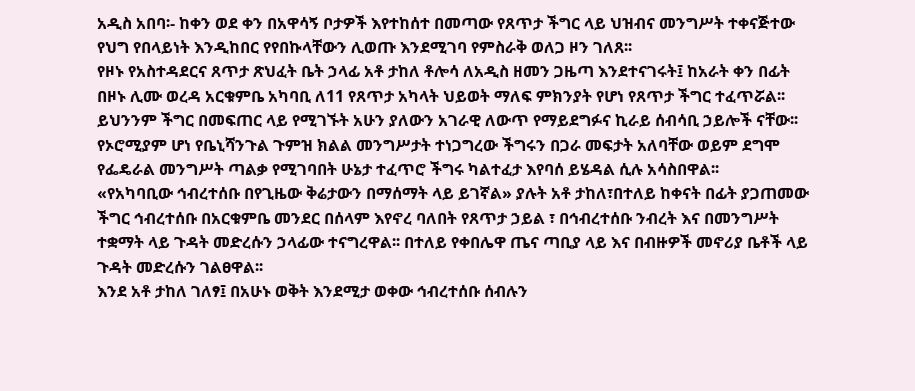አዲስ አበባ፡- ከቀን ወደ ቀን በአዋሳኝ ቦታዎች እየተከሰተ በመጣው የጸጥታ ችግር ላይ ህዝብና መንግሥት ተቀናጅተው የህግ የበላይነት እንዲከበር የየበኩላቸውን ሊወጡ እንደሚገባ የምስራቅ ወለጋ ዞን ገለጸ፡፡
የዞኑ የአስተዳደርና ጸጥታ ጽህፈት ቤት ኃላፊ አቶ ታከለ ቶሎሳ ለአዲስ ዘመን ጋዜጣ እንደተናገሩት፤ ከአራት ቀን በፊት በዞኑ ሊሙ ወረዳ አርቁምቤ አካባቢ ለ11 የጸጥታ አካላት ህይወት ማለፍ ምክንያት የሆነ የጸጥታ ችግር ተፈጥሯል፡፡
ይህንንም ችግር በመፍጠር ላይ የሚገኙት አሁን ያለውን አገራዊ ለውጥ የማይደግፉና ኪራይ ሰብሳቢ ኃይሎች ናቸው፡፡ የኦሮሚያም ሆነ የቤኒሻንጉል ጉምዝ ክልል መንግሥታት ተነጋግረው ችግሩን በጋራ መፍታት አለባቸው ወይም ደግሞ የፌዴራል መንግሥት ጣልቃ የሚገባበት ሁኔታ ተፈጥሮ ችግሩ ካልተፈታ እየባሰ ይሄዳል ሲሉ አሳስበዋል፡፡
«የአካባቢው ኅብረተሰቡ በየጊዜው ቅሬታውን በማሰማት ላይ ይገኛል» ያሉት አቶ ታከለ፣በተለይ ከቀናት በፊት ያጋጠመው ችግር ኅብረተሰቡ በአርቁምቤ መንደር በሰላም እየኖረ ባለበት የጸጥታ ኃይል ፣ በኅብረተሰቡ ንብረት እና በመንግሥት ተቋማት ላይ ጉዳት መድረሱን ኃላፊው ተናግረዋል፡፡ በተለይ የቀበሌዋ ጤና ጣቢያ ላይ እና በብዙዎች መኖሪያ ቤቶች ላይ ጉዳት መድረሱን ገልፀዋል፡፡
እንደ አቶ ታከለ ገለፃ፤ በአሁኑ ወቅት እንደሚታ ወቀው ኅብረተሰቡ ሰብሉን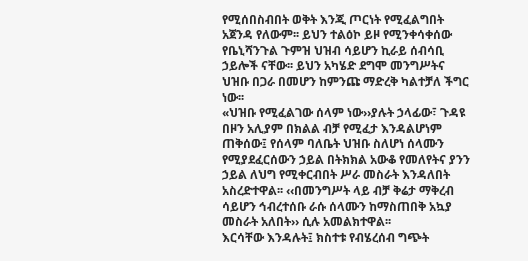የሚሰበስብበት ወቅት እንጂ ጦርነት የሚፈልግበት አጀንዳ የለውም፡፡ ይህን ተልዕኮ ይዞ የሚንቀሳቀሰው የቤኒሻንጉል ጉምዝ ህዝብ ሳይሆን ኪራይ ሰብሳቢ ኃይሎች ናቸው፡፡ ይህን አካሄድ ደግሞ መንግሥትና ህዝቡ በጋራ በመሆን ከምንጩ ማድረቅ ካልተቻለ ችግር ነው፡፡
«ህዝቡ የሚፈልገው ሰላም ነው››ያሉት ኃላፊው፣ ጉዳዩ በዞን አሊያም በክልል ብቻ የሚፈታ እንዳልሆነም ጠቅሰው፤ የሰላም ባለቤት ህዝቡ ስለሆነ ሰላሙን የሚያደፈርሰውን ኃይል በትክክል አውቆ የመለየትና ያንን ኃይል ለህግ የሚቀርብበት ሥራ መስራት እንዳለበት አስረድተዋል፡፡ ‹‹በመንግሥት ላይ ብቻ ቅሬታ ማቅረብ ሳይሆን ኅብረተሰቡ ራሱ ሰላሙን ከማስጠበቅ አኳያ መስራት አለበት›› ሲሉ አመልክተዋል፡፡
እርሳቸው እንዳሉት፤ ክስተቱ የብሄረሰብ ግጭት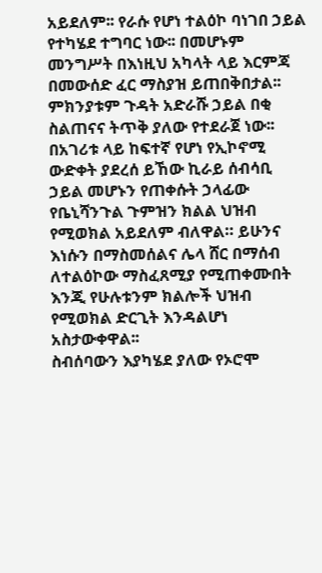አይደለም፡፡ የራሱ የሆነ ተልዕኮ ባነገበ ኃይል የተካሄደ ተግባር ነው፡፡ በመሆኑም መንግሥት በእነዚህ አካላት ላይ እርምጃ በመውሰድ ፈር ማስያዝ ይጠበቅበታል፡፡ ምክንያቱም ጉዳት አድራሹ ኃይል በቂ ስልጠናና ትጥቅ ያለው የተደራጀ ነው፡፡
በአገሪቱ ላይ ከፍተኛ የሆነ የኢኮኖሚ ውድቀት ያደረሰ ይኸው ኪራይ ሰብሳቢ ኃይል መሆኑን የጠቀሱት ኃላፊው የቤኒሻንጉል ጉምዝን ክልል ህዝብ የሚወክል አይደለም ብለዋል። ይሁንና እነሱን በማስመሰልና ሌላ ሸር በማሰብ ለተልዕኮው ማስፈጸሚያ የሚጠቀሙበት እንጂ የሁሉቱንም ክልሎች ህዝብ የሚወክል ድርጊት እንዳልሆነ አስታውቀዋል፡፡
ስብሰባውን እያካሄደ ያለው የኦሮሞ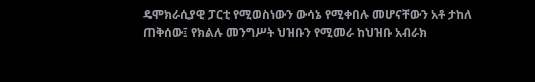ዴሞክራሲያዊ ፓርቲ የሚወስነውን ውሳኔ የሚቀበሉ መሆናቸውን አቶ ታከለ ጠቅሰው፤ የክልሉ መንግሥት ህዝቡን የሚመራ ከህዝቡ አብራክ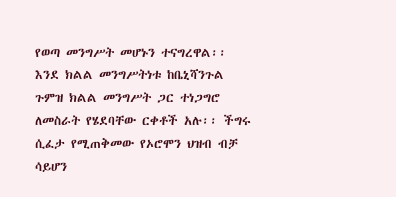የወጣ መንግሥት መሆኑን ተናግረዋል፡፡ እንደ ክልል መንግሥትነቱ ከቤኒሻንጉል ጉምዝ ክልል መንግሥት ጋር ተነጋግሮ ለመስራት የሄደባቸው ርቀቶች አሉ፡፡ ችግሩ ሲፈታ የሚጠቅመው የኦሮሞን ህዝብ ብቻ ሳይሆን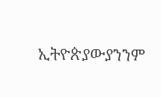ኢትዮጵያውያንንም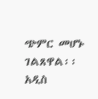ጭምር መሆኑ ገልጸዋል፡፡
አዲስ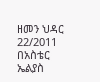ዘመን ህዳር 22/2011
በአስቴር ኤልያስ